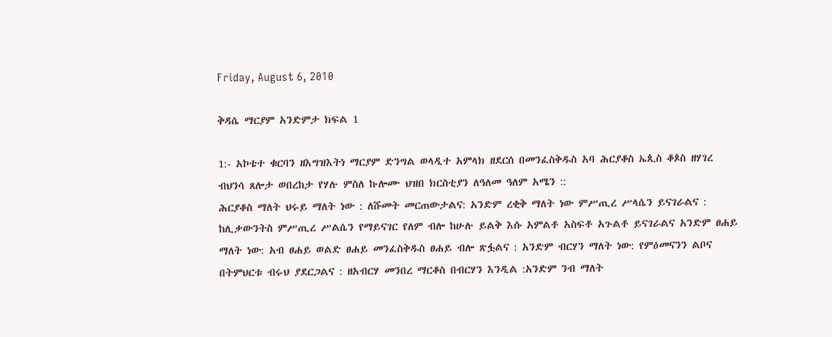Friday, August 6, 2010

ቅዳሴ ማርያም አንድምታ ክፍል 1

1:- አኮቴተ ቁርባን ዘእግዝእትነ ማርያም ድንግል ወላዲተ አምላክ ዘደርሰ በመንፈስቅዱስ አባ ሕርያቆስ ኤጲስ ቆጶስ ዘሃገረ ብህንሳ ጸሎታ ወበረከታ የሃሉ ምስለ ኩሎሙ ህዝበ ክርስቲያን ለዓለመ ዓለም አሜን ::
ሕርያቆስ ማለት ህሩይ ማለት ነው : ለሹመት መርጠውታልና: አንድም ረቂቅ ማለት ነው ምሥጢረ ሥላሴን ይናገራልና : ከሊቃውንትስ ምሥጢረ ሥልሴን የማይናገር የለም ብሎ ከሁሉ ይልቅ እሱ አምልቶ አስፍቶ አጉልቶ ይናገራልና አንድም ፀሐይ ማለት ነው: አብ ፀሐይ ወልድ ፀሐይ መንፈስቅዱስ ፀሐይ ብሎ ጽፏልና : አንድም ብርሃን ማለት ነው: የምዕመናንን ልቦና በትምህርቱ ብሩህ ያደርጋልና : ዘአብርሃ መንበረ ማርቆስ በብርሃን እንዲል :አንድም ንብ ማለት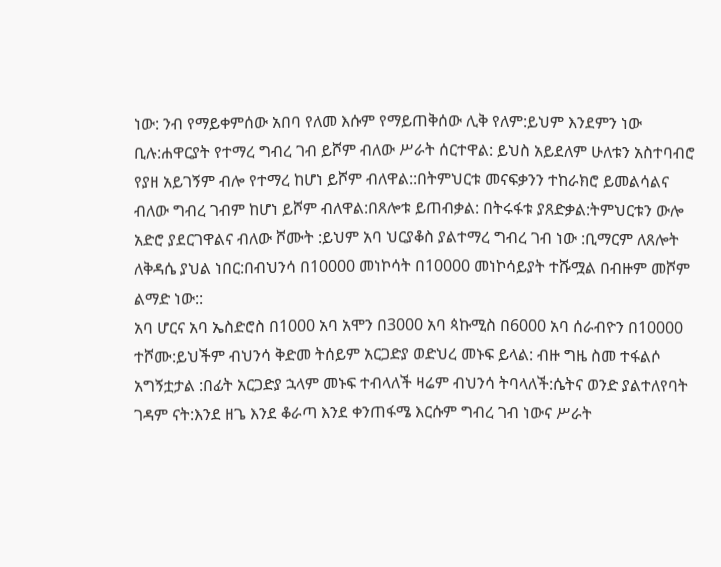ነው: ንብ የማይቀምሰው አበባ የለመ እሱም የማይጠቅሰው ሊቅ የለም:ይህም እንደምን ነው ቢሉ:ሐዋርያት የተማረ ግብረ ገብ ይሾም ብለው ሥራት ሰርተዋል: ይህስ አይደለም ሁለቱን አስተባብሮ የያዘ አይገኝም ብሎ የተማረ ከሆነ ይሾም ብለዋል::በትምህርቱ መናፍቃንን ተከራክሮ ይመልሳልና ብለው ግብረ ገብም ከሆነ ይሾም ብለዋል:በጸሎቱ ይጠብቃል: በትሩፋቱ ያጸድቃል:ትምህርቱን ውሎ አድሮ ያደርገዋልና ብለው ሾሙት :ይህም አባ ህርያቆስ ያልተማረ ግብረ ገብ ነው :ቢማርም ለጸሎት ለቅዳሴ ያህል ነበር:በብህንሳ በ10000 መነኮሳት በ10000 መነኮሳይያት ተሹሟል በብዙም መሾም ልማድ ነው::
አባ ሆርና አባ ኤስድሮስ በ1000 አባ አሞን በ3000 አባ ጳኩሚስ በ6000 አባ ሰራብዮን በ10000 ተሾሙ:ይህችም ብህንሳ ቅድመ ትሰይም አርጋድያ ወድህረ መኑፍ ይላል: ብዙ ግዜ ስመ ተፋልሶ አግኝቷታል :በፊት አርጋድያ ኋላም መኑፍ ተብላለች ዛሬም ብህንሳ ትባላለች:ሴትና ወንድ ያልተለየባት ገዳም ናት:እንደ ዘጌ እንደ ቆራጣ እንደ ቀንጠፋሜ እርሱም ግብረ ገብ ነውና ሥራት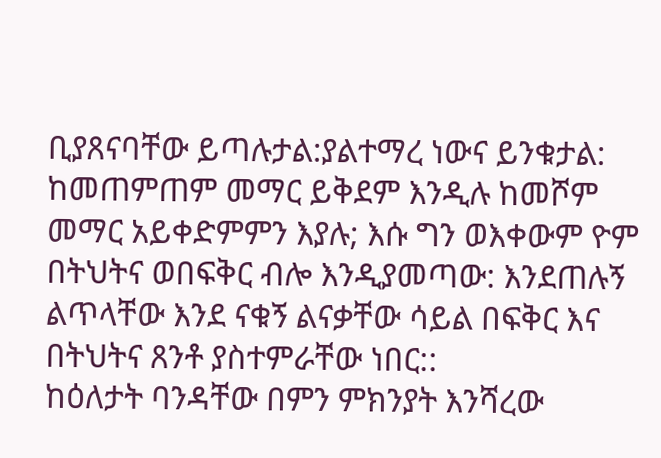ቢያጸናባቸው ይጣሉታል:ያልተማረ ነውና ይንቁታል: ከመጠምጠም መማር ይቅደም እንዲሉ ከመሾም መማር አይቀድምምን እያሉ; እሱ ግን ወእቀውም ዮም በትህትና ወበፍቅር ብሎ እንዲያመጣው: እንደጠሉኝ ልጥላቸው እንደ ናቁኝ ልናቃቸው ሳይል በፍቅር እና በትህትና ጸንቶ ያስተምራቸው ነበር::
ከዕለታት ባንዳቸው በምን ምክንያት እንሻረው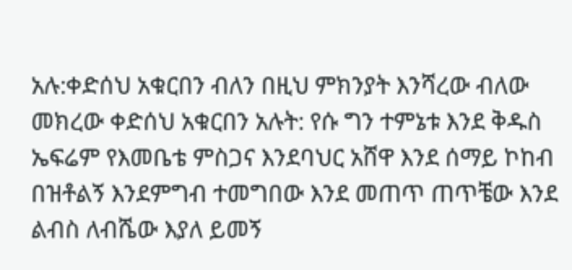አሉ:ቀድሰህ አቁርበን ብለን በዚህ ምክንያት እንሻረው ብለው መክረው ቀድሰህ አቁርበን አሉት: የሱ ግን ተምኔቱ እንደ ቅዱስ ኤፍሬም የእመቤቴ ምስጋና እንደባህር አሸዋ እንደ ሰማይ ኮከብ በዝቶልኝ እንደምግብ ተመግበው እንደ መጠጥ ጠጥቼው እንደ ልብስ ለብሼው እያለ ይመኝ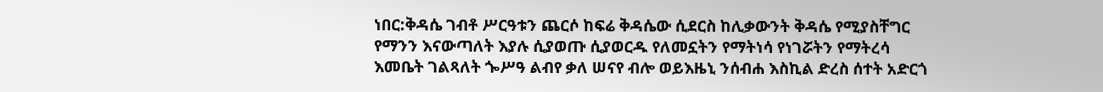ነበር:ቅዳሴ ገብቶ ሥርዓቱን ጨርሶ ከፍሬ ቅዳሴው ሲደርስ ከሊቃውንት ቅዳሴ የሚያስቸግር የማንን እናውጣለት እያሉ ሲያወጡ ሲያወርዱ የለመኗትን የማትነሳ የነገሯትን የማትረሳ እመቤት ገልጻለት ጐሥዓ ልብየ ቃለ ሠናየ ብሎ ወይእዜኒ ንሰብሐ እስኪል ድረስ ሰተት አድርጎ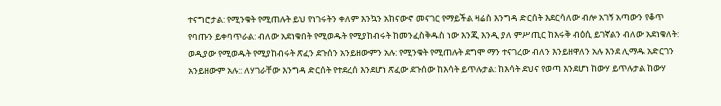ተናግሮታል: የሚንቁት የሚጠሉት ይህ የነገሩትን ቀለም እንኳን አከናውኖ መናገር የማይችል ዛሬስ እንግዳ ድርሰት እደርሳለው ብሎ አገኝ አጣውን የቆጥ የባጡን ይቀባጥራል: ብለው አደነቁበት የሚወዱት የሚያከብሩት ከመንፈስቅዱስ ነው እንጂ እንዲ ያለ ምሥጢር ከእሩቅ ብዕሲ ይገኛልን ብለው አደነቁለት: ወዲያው የሚወዱት የሚያከብሩት ጽፈን ደጉሰን አንይዘውምን አሉ: የሚንቁት የሚጠሉት ደግሞ ማን ተናገረው ብለን እንይዘዋለን አሉ እንደ ሊማዱ አድርገን አንይዘውም አሉ:: ለሃገራቸው እንግዳ ድርሰት የተደረሰ እንደሆነ ጽፈው ደጉሰው ከእሳት ይጥሉታል: ከእሳት ደህና የወጣ እንደሆነ ከውሃ ይጥሉታል ከውሃ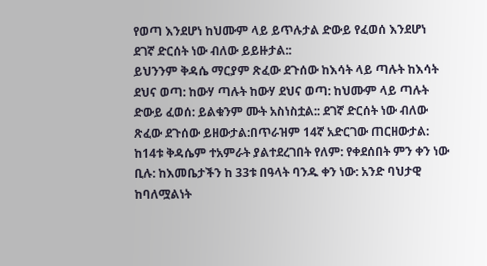የወጣ እንደሆነ ከህሙም ላይ ይጥሉታል ድውይ የፈወሰ እንደሆነ ደገኛ ድርሰት ነው ብለው ይይዙታል::
ይህንንም ቅዳሴ ማርያም ጽፈው ደጉሰው ከእሳት ላይ ጣሉት ከእሳት ደህና ወጣ: ከውሃ ጣሉት ከውሃ ደህና ወጣ: ከህሙም ላይ ጣሉት ድውይ ፈወሰ: ይልቁንም ሙት አስነስቷል:: ደገኛ ድርሰት ነው ብለው ጽፈው ደጉሰው ይዘውታል:በጥራዝም 14ኛ አድርገው ጠርዘውታል: ከ14ቱ ቅዳሴም ተአምራት ያልተደረገበት የለም: የቀደሰበት ምን ቀን ነው ቢሉ: ከእመቤታችን ከ 33ቱ በዓላት ባንዱ ቀን ነው: አንድ ባህታዊ ከባለሟልነት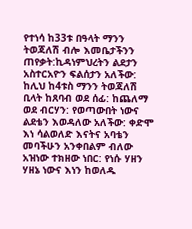የተነሳ ከ33ቱ በዓላት ማንን ትወጃለሽ ብሎ እመቤታችንን ጠየቃት:ኪዳነምህረትን ልደታን አስተርአዮን ፍልሰታን አለችው: ከሊህ ከ4ቱስ ማንን ትወጃለሽ ቢላት ከጸባብ ወደ ሰፊ: ከጨለማ ወደ ብርሃን: የወጣውበት ነውና ልደቴን እወዳለው አለችው: ቀድሞ እነ ሳልወለድ እናትና አባቴን መባችሁን አንቀበልም ብለው አዝነው ተክዘው ነበር: የነሱ ሃዘን ሃዘኔ ነውና እነን ከወለዱ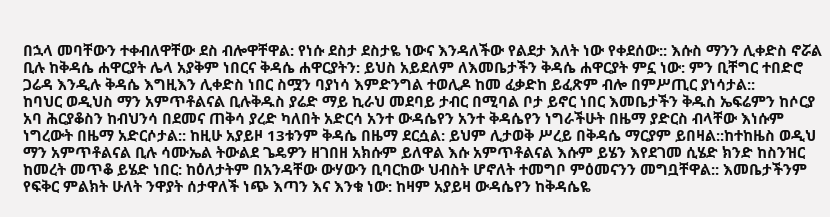በኋላ መባቸውን ተቀብለዋቸው ደስ ብሎዋቸዋል: የነሱ ደስታ ደስታዬ ነውና እንዳለችው የልደታ እለት ነው የቀደሰው:: እሱስ ማንን ሊቀድስ ኖሯል ቢሉ ከቅዳሴ ሐዋርያት ሌላ አያቅም ነበርና ቅዳሴ ሐዋርያትን: ይህስ አይደለም ለእመቤታችን ቅዳሴ ሐዋርያት ምኗ ነው: ምን ቢቸግር ተበድሮ ጋሬዳ እንዲሉ ቅዳሴ እግዚእን ሊቀድስ ነበር ስሟን ባያነሳ እምድንግል ተወሊዶ ከመ ፈቃድከ ይፈጽም ብሎ በምሥጢር ያነሳታል::
ከባህር ወዲህስ ማን አምጥቶልናል ቢሉቅዱስ ያሬድ ማይ ኪራህ መደባይ ታብር በሚባል ቦታ ይኖር ነበር እመቤታችን ቅዱስ ኤፍሬምን ከሶርያ አባ ሕርያቆስን ከብህንሳ በደመና ጠቅሳ ያረድ ካለበት አድርሳ አንተ ውዳሴየን አንተ ቅዳሴየን ነግራችሁት በዜማ ያድርስ ብላቸው እነሱም ነግረውት በዜማ አድርሶታል:: ከዚሁ አያይዞ 13ቱንም ቅዳሴ በዜማ ደርሷል: ይህም ሊታወቅ ሥረይ በቅዳሴ ማርያም ይበዛል::ከተከዜስ ወዲህ ማን አምጥቶልናል ቢሉ ሳሙኤል ትውልደ ጌዴዎን ዘገበዘ አክሱም ይለዋል እሱ አምጥቶልናል እሱም ይሄን እየደገመ ሲሄድ ክንድ ከስንዝር ከመረት መጥቆ ይሄድ ነበር: ከዕለታትም በአንዳቸው ውሃውን ቢባርከው ህብስት ሆኖለት ተመግቦ ምዕመናንን መግቧቸዋል:: እመቤታችንም የፍቅር ምልክት ሁለት ንዋያት ሰታዋለች ነጭ እጣን እና እንቁ ነው: ከዛም አያይዛ ውዳሴየን ከቅዳሴዬ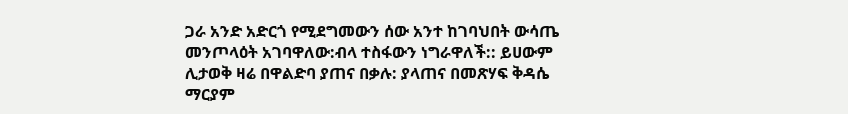ጋራ አንድ አድርጎ የሚደግመውን ሰው አንተ ከገባህበት ውሳጤ መንጦላዕት አገባዋለው:ብላ ተስፋውን ነግራዋለች:: ይሀውም ሊታወቅ ዛሬ በዋልድባ ያጠና በቃሉ: ያላጠና በመጽሃፍ ቅዳሴ ማርያም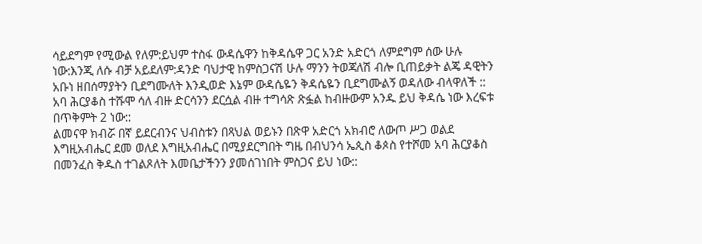ሳይደግም የሚውል የለም:ይህም ተስፋ ውዳሴዋን ከቅዳሴዋ ጋር አንድ አድርጎ ለምደግም ሰው ሁሉ ነው:እንጂ ለሱ ብቻ አይደለም:ዳንድ ባህታዊ ከምስጋናሽ ሁሉ ማንን ትወጃለሽ ብሎ ቢጠይቃት ልጄ ዳዊትን አቡነ ዘበሰማያትን ቢደግሙለት እንዲወድ እኔም ውዳሴዬን ቅዳሴዬን ቢደግሙልኝ ወዳለው ብላዋለች ::
አባ ሕርያቆስ ተሹሞ ሳለ ብዙ ድርሳንን ደርሷል ብዙ ተግሳጽ ጽፏል ከብዙውም አንዱ ይህ ቅዳሴ ነው እረፍቱ በጥቅምት 2 ነው::
ልመናዋ ክብሯ በኛ ይደርብንና ህብስቱን በጻህል ወይኑን በጽዋ አድርጎ አክብሮ ለውጦ ሥጋ ወልደ እግዚአብሔር ደመ ወለደ እግዚአብሔር በሚያደርግበት ግዜ በብህንሳ ኤጲስ ቆጶስ የተሾመ አባ ሕርያቆስ በመንፈስ ቅዱስ ተገልጾለት እመቤታችንን ያመሰገነበት ምስጋና ይህ ነው::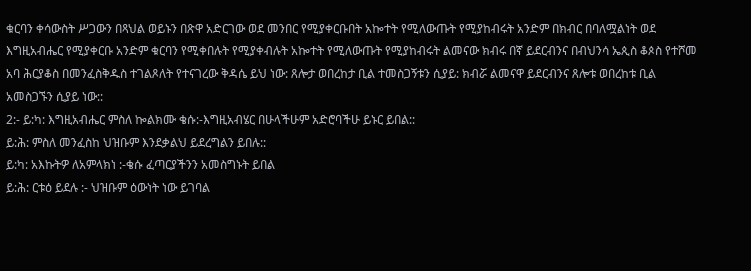ቁርባን ቀሳውስት ሥጋውን በጻህል ወይኑን በጽዋ አድርገው ወደ መንበር የሚያቀርቡበት አኰተት የሚለውጡት የሚያከብሩት አንድም በክብር በባለሟልነት ወደ እግዚአብሔር የሚያቀርቡ አንድም ቁርባን የሚቀበሉት የሚያቀብሉት አኰተት የሚለውጡት የሚያከብሩት ልመናው ክብሩ በኛ ይደርብንና በብህንሳ ኤጲስ ቆጶስ የተሾመ አባ ሕርያቆስ በመንፈስቅዱስ ተገልጾለት የተናገረው ቅዳሴ ይህ ነው: ጸሎታ ወበረከታ ቢል ተመስጋኝቱን ሲያይ: ክብሯ ልመናዋ ይደርብንና ጸሎቱ ወበረከቱ ቢል አመስጋኙን ሲያይ ነው::
2:- ይ:ካ: እግዚአብሔር ምስለ ኰልክሙ ቄሱ:-እግዚአብሄር በሁላችሁም አድሮባችሁ ይኑር ይበል::
ይ:ሕ: ምስለ መንፈስከ ህዝቡም እንደቃልህ ይደረግልን ይበሉ::
ይ:ካ: አእኩትዎ ለአምላክነ :-ቄሱ ፈጣርያችንን አመስግኑት ይበል
ይ:ሕ: ርቱዕ ይደሉ :- ህዝቡም ዕውነት ነው ይገባል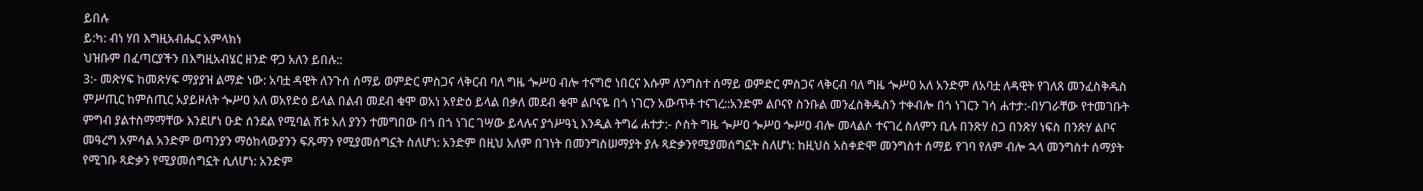ይበሉ
ይ:ካ: ብነ ሃበ እግዚአብሔር አምላክነ
ህዝቡም በፈጣርያችን በእግዚአብሄር ዘንድ ዋጋ አለን ይበሉ::
3:- መጽሃፍ ከመጽሃፍ ማያያዝ ልማድ ነው: አባቷ ዳዊት ለንጉሰ ሰማይ ወምድር ምስጋና ላቅርብ ባለ ግዜ ጐሥዐ ብሎ ተናግሮ ነበርና እሱም ለንግስተ ሰማይ ወምድር ምስጋና ላቅርብ ባለ ግዜ ጐሥዐ አለ አንድም ለአባቷ ለዳዊት የገለጸ መንፈስቅዱስ ምሥጢር ከምስጢር አያይዞለት ጐሥዐ አለ ወአየድዕ ይላል በልብ መደብ ቁሞ ወአነ አየድዕ ይላል በቃለ መደብ ቁሞ ልቦናዬ በጎ ነገርን አውጥቶ ተናገረ::አንድም ልቦናየ ስንቡል መንፈስቅዱስን ተቀብሎ በጎ ነገርን ገሳ ሐተታ:-በሃገራቸው የተመገቡት ምግብ ያልተስማማቸው እንደሆነ ዑድ ሰንደል የሚባል ሽቱ አለ ያንን ተመግበው በጎ በጎ ነገር ገሣው ይላሉና ያጎሥዓኒ እንዲል ትግሬ ሐተታ:- ሶስት ግዜ ጐሥዐ ጐሥዐ ጐሥዐ ብሎ መላልሶ ተናገረ ስለምን ቢሉ በንጽሃ ስጋ በንጽሃ ነፍስ በንጽሃ ልቦና መዓረግ አምሳል አንድም ወጣንያን ማዕከላውያንን ፍጹማን የሚያመሰግኗት ስለሆነ: አንድም በዚህ አለም በገነት በመንግስሠማያት ያሉ ጻድቃንየሚያመሰግኗት ስለሆነ: ከዚህስ አስቀድሞ መንግስተ ሰማይ የገባ የለም ብሎ ኋላ መንግስተ ሰማያት የሚገቡ ጻድቃን የሚያመሰግኗት ሲለሆነ: አንድም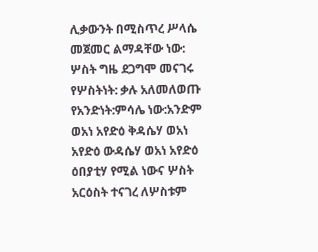ሊቃውንት በሚስጥረ ሥላሴ መጀመር ልማዳቸው ነው: ሦስት ግዜ ደጋግሞ መናገሩ የሦስትነት: ቃሉ አለመለወጡ የአንድነት:ምሳሌ ነው:አንድም ወአነ አየድዕ ቅዳሴሃ ወአነ አየድዕ ውዳሴሃ ወአነ አየድዕ ዕበያቲሃ የሚል ነውና ሦስት አርዕስት ተናገረ ለሦስቱም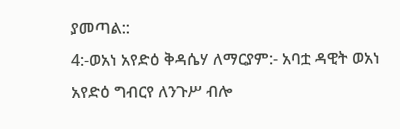ያመጣል::
4:-ወአነ አየድዕ ቅዳሴሃ ለማርያም:- አባቷ ዳዊት ወአነ አየድዕ ግብርየ ለንጉሥ ብሎ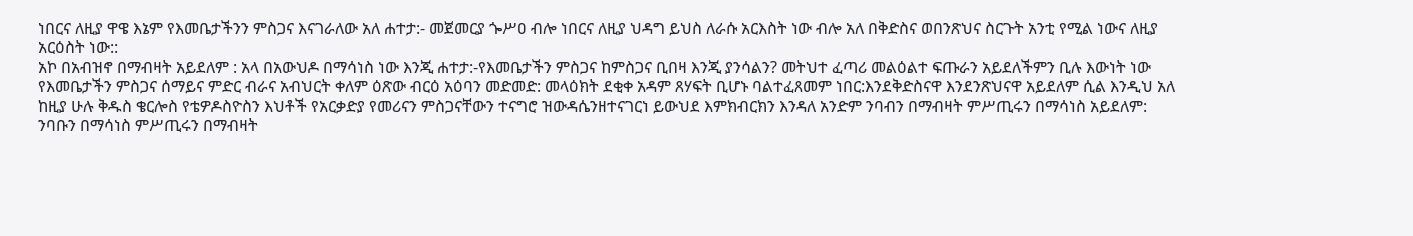ነበርና ለዚያ ዋዌ እኔም የእመቤታችንን ምስጋና እናገራለው አለ ሐተታ:- መጀመርያ ጐሥዐ ብሎ ነበርና ለዚያ ህዳግ ይህስ ለራሱ አርእስት ነው ብሎ አለ በቅድስና ወበንጽህና ስርጉት አንቲ የሚል ነውና ለዚያ አርዕስት ነው::
አኮ በአብዝኖ በማብዛት አይደለም : አላ በአውህዶ በማሳነስ ነው እንጂ ሐተታ:-የእመቤታችን ምስጋና ከምስጋና ቢበዛ እንጂ ያንሳልን? መትህተ ፈጣሪ መልዕልተ ፍጡራን አይደለችምን ቢሉ እውነት ነው የእመቤታችን ምስጋና ሰማይና ምድር ብራና አብህርት ቀለም ዕጽው ብርዕ አዕባን መድመድ: መላዕክት ደቂቀ አዳም ጸሃፍት ቢሆኑ ባልተፈጸመም ነበር:እንደቅድስናዋ እንደንጽህናዋ አይደለም ሲል እንዲህ አለ ከዚያ ሁሉ ቅዱስ ቄርሎስ የቴዎዶስዮስን እህቶች የአርቃድያ የመሪናን ምስጋናቸውን ተናግሮ ዝውዳሴንዘተናገርነ ይውህደ እምክብርክን እንዳለ አንድም ንባብን በማብዛት ምሥጢሩን በማሳነስ አይደለም: ንባቡን በማሳነስ ምሥጢሩን በማብዛት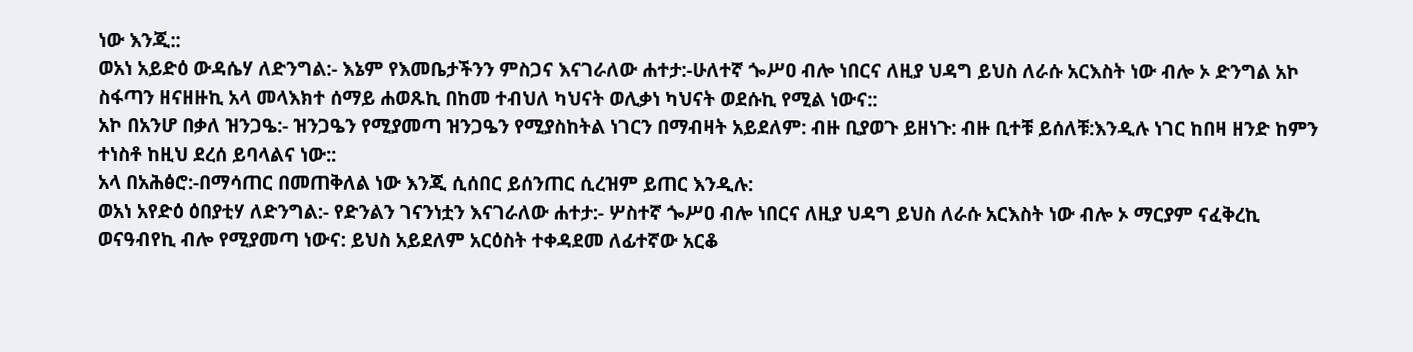ነው እንጂ::
ወአነ አይድዕ ውዳሴሃ ለድንግል:- እኔም የእመቤታችንን ምስጋና እናገራለው ሐተታ:-ሁለተኛ ጐሥዐ ብሎ ነበርና ለዚያ ህዳግ ይህስ ለራሱ አርእስት ነው ብሎ ኦ ድንግል አኮ ስፋጣን ዘናዘዙኪ አላ መላእክተ ሰማይ ሐወጹኪ በከመ ተብህለ ካህናት ወሊቃነ ካህናት ወደሱኪ የሚል ነውና::
አኮ በአንሆ በቃለ ዝንጋዔ:- ዝንጋዔን የሚያመጣ ዝንጋዔን የሚያስከትል ነገርን በማብዛት አይደለም: ብዙ ቢያወጉ ይዘነጉ: ብዙ ቢተቹ ይሰለቹ:እንዲሉ ነገር ከበዛ ዘንድ ከምን ተነስቶ ከዚህ ደረሰ ይባላልና ነው::
አላ በአሕፅሮ:-በማሳጠር በመጠቅለል ነው እንጂ ሲሰበር ይሰንጠር ሲረዝም ይጠር እንዲሉ:
ወአነ አየድዕ ዕበያቲሃ ለድንግል:- የድንልን ገናንነቷን እናገራለው ሐተታ:- ሦስተኛ ጐሥዐ ብሎ ነበርና ለዚያ ህዳግ ይህስ ለራሱ አርእስት ነው ብሎ ኦ ማርያም ናፈቅረኪ ወናዓብየኪ ብሎ የሚያመጣ ነውና: ይህስ አይደለም አርዕስት ተቀዳደመ ለፊተኛው አርቆ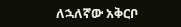ለኋለኛው አቅርቦ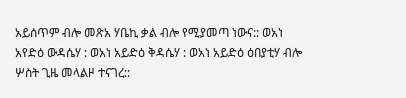አይሰጥም ብሎ መጽአ ሃቤኪ ቃል ብሎ የሚያመጣ ነውና:: ወአነ አየድዕ ውዳሴሃ : ወአነ አይድዕ ቅዳሴሃ : ወአነ አይድዕ ዕበያቲሃ ብሎ ሦስት ጊዜ መላልዞ ተናገረ::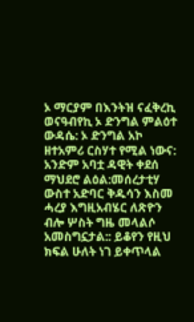ኦ ማርያም በእንትዝ ናፈቅረኪ ወናዓብየኪ ኦ ድንግል ምልዕተ ውዳሴ: ኦ ድንግል አኮ ዘተአምሪ ርስሃተ የሚል ነውና: አንድም አባቷ ዳዊት ቀደሰ ማህደሮ ልዕል:መሰረታቲሃ ውስተ አድባር ቅዱሳን እስመ ሓረያ እግዚአብሄር ለጽዮን ብሎ ሦስት ግዜ መላልሶ አመስግኗታል:: ይቆየን የዚህ ክፍል ሁለት ነገ ይቀጥላል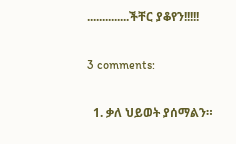..............ችቸር ያቆየን!!!!!

3 comments:

  1. ቃለ ህይወት ያሰማልን።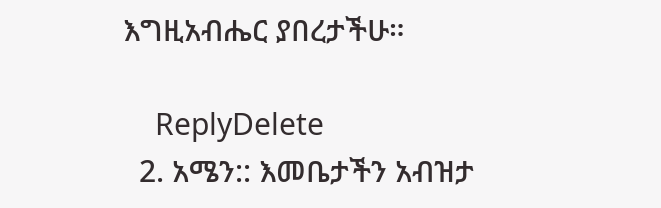እግዚአብሔር ያበረታችሁ።

    ReplyDelete
  2. አሜን:: እመቤታችን አብዝታ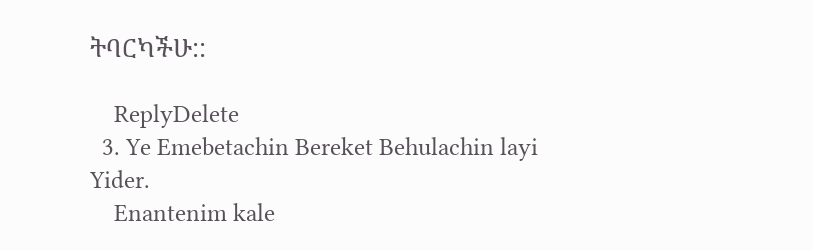ትባርካችሁ::

    ReplyDelete
  3. Ye Emebetachin Bereket Behulachin layi Yider.
    Enantenim kale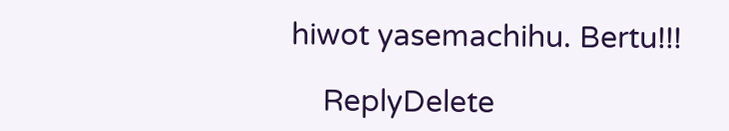hiwot yasemachihu. Bertu!!!

    ReplyDelete